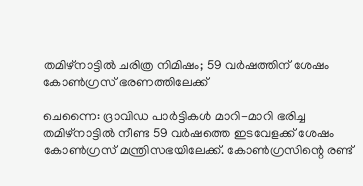തമിഴ്നാട്ടിൽ ചരിത്ര നിമിഷം; 59 വർഷത്തിന് ശേഷം കോൺഗ്രസ് ഭരണത്തിലേക്ക്

ചെന്നൈ: ദ്രാവിഡ പാർട്ടികൾ മാറി-മാറി ഭരിച്ച തമിഴ്‌നാട്ടിൽ നീണ്ട 59 വർഷത്തെ ഇടവേളക്ക് ശേഷം കോൺഗ്രസ് മന്ത്രിസഭയിലേക്ക്. കോൺഗ്രസിന്റെ രണ്ട്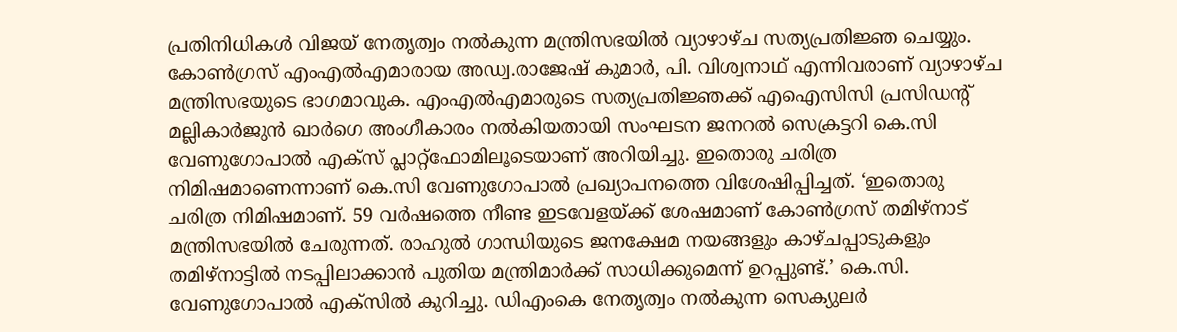പ്രതിനിധികൾ വിജയ് നേതൃത്വം നൽകുന്ന മന്ത്രിസഭയിൽ വ്യാഴാഴ്ച സത്യപ്രതിജ്ഞ ചെയ്യും. കോൺഗ്രസ് എംഎൽഎമാരായ അഡ്വ.രാജേഷ് കുമാർ, പി. വിശ്വനാഥ് എന്നിവരാണ് വ്യാഴാഴ്ച മന്ത്രിസഭയുടെ ഭാഗമാവുക. എംഎൽഎമാരുടെ സത്യപ്രതിജ്ഞക്ക് എഐസിസി പ്രസിഡന്റ് മല്ലികാർജുൻ ഖാർഗെ അംഗീകാരം നൽകിയതായി സംഘടന ജനറൽ സെക്രട്ടറി കെ.സി വേണുഗോപാൽ എക്‌സ് പ്ലാറ്റ്‌ഫോമിലൂടെയാണ് അറിയിച്ചു. ഇതൊരു ചരിത്ര നിമിഷമാണെന്നാണ് കെ.സി വേണുഗോപാൽ പ്രഖ്യാപനത്തെ വിശേഷിപ്പിച്ചത്. ‘ഇതൊരു ചരിത്ര നിമിഷമാണ്. 59 വർഷത്തെ നീണ്ട ഇടവേളയ്ക്ക് ശേഷമാണ് കോൺഗ്രസ് തമിഴ്നാട് മന്ത്രിസഭയിൽ ചേരുന്നത്. രാഹുൽ ഗാന്ധിയുടെ ജനക്ഷേമ നയങ്ങളും കാഴ്ചപ്പാടുകളും തമിഴ്നാട്ടിൽ നടപ്പിലാക്കാൻ പുതിയ മന്ത്രിമാർക്ക് സാധിക്കുമെന്ന് ഉറപ്പുണ്ട്.’ കെ.സി. വേണുഗോപാൽ എക്‌സിൽ കുറിച്ചു. ഡിഎംകെ നേതൃത്വം നൽകുന്ന സെക്യുലർ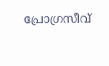പ്രോഗ്രസീവ്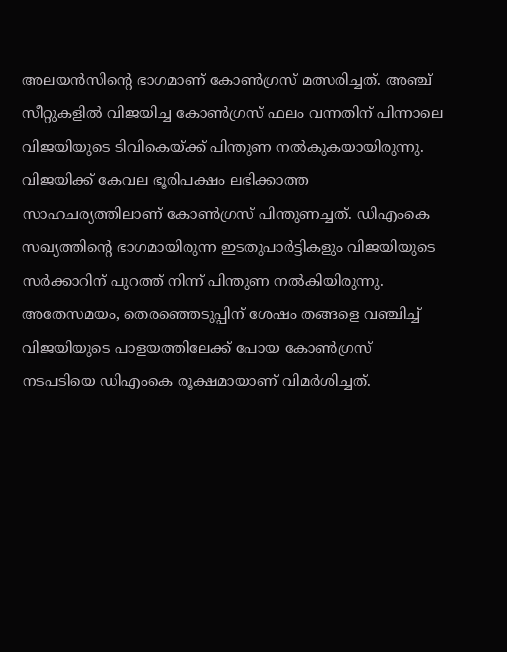അലയൻസിന്റെ ഭാഗമാണ് കോൺഗ്രസ് മത്സരിച്ചത്. അഞ്ച് സീറ്റുകളിൽ വിജയിച്ച കോൺഗ്രസ് ഫലം വന്നതിന് പിന്നാലെ വിജയിയുടെ ടിവികെയ്ക്ക് പിന്തുണ നൽകുകയായിരുന്നു. വിജയിക്ക് കേവല ഭൂരിപക്ഷം ലഭിക്കാത്ത സാഹചര്യത്തിലാണ് കോൺഗ്രസ് പിന്തുണച്ചത്. ഡിഎംകെ സഖ്യത്തിന്റെ ഭാഗമായിരുന്ന ഇടതുപാർട്ടികളും വിജയിയുടെ സർക്കാറിന് പുറത്ത് നിന്ന് പിന്തുണ നൽകിയിരുന്നു. അതേസമയം, തെരഞ്ഞെടുപ്പിന് ശേഷം തങ്ങളെ വഞ്ചിച്ച് വിജയിയുടെ പാളയത്തിലേക്ക് പോയ കോൺഗ്രസ് നടപടിയെ ഡിഎംകെ രൂക്ഷമായാണ് വിമർശിച്ചത്.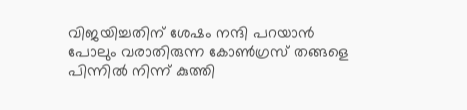വിജയിച്ചതിന് ശേഷം നന്ദി പറയാൻ പോലും വരാതിരുന്ന കോൺഗ്രസ് തങ്ങളെ പിന്നിൽ നിന്ന് കുത്തി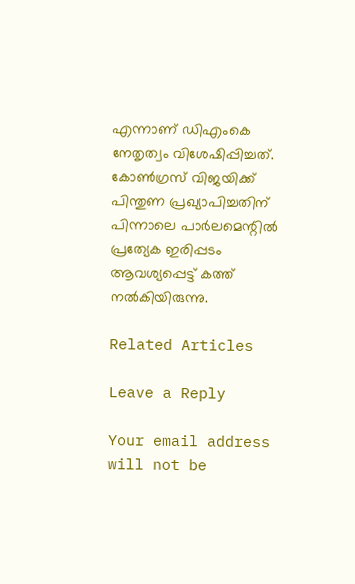എന്നാണ് ഡിഎംകെ നേതൃത്വം വിശേഷിപ്പിച്ചത്. കോൺഗ്രസ് വിജയിക്ക് പിന്തുണ പ്രഖ്യാപിച്ചതിന് പിന്നാലെ പാർലമെന്റിൽ പ്രത്യേക ഇരിപ്പടം ആവശ്യപ്പെട്ട് കത്ത് നൽകിയിരുന്നു.

Related Articles

Leave a Reply

Your email address will not be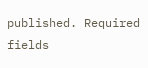published. Required fields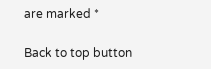are marked *

Back to top button